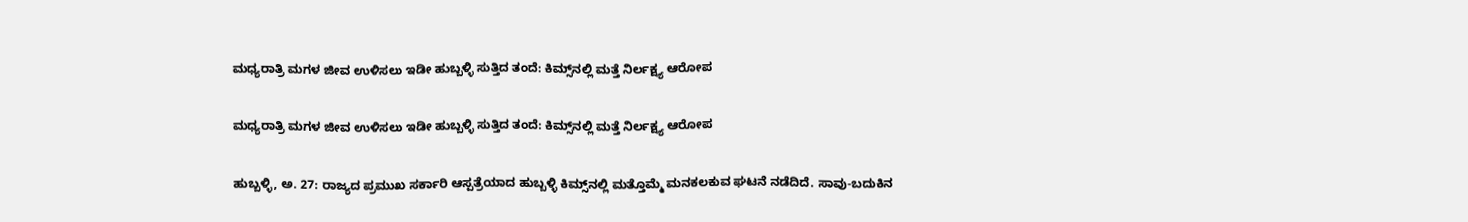ಮಧ್ಯರಾತ್ರಿ ಮಗಳ ಜೀವ ಉಳಿಸಲು ಇಡೀ ಹುಬ್ಬಳ್ಳಿ ಸುತ್ತಿದ ತಂದೆ: ಕಿಮ್ಸ್‌ನಲ್ಲಿ ಮತ್ತೆ ನಿರ್ಲಕ್ಷ್ಯ ಆರೋಪ

ಮಧ್ಯರಾತ್ರಿ ಮಗಳ ಜೀವ ಉಳಿಸಲು ಇಡೀ ಹುಬ್ಬಳ್ಳಿ ಸುತ್ತಿದ ತಂದೆ: ಕಿಮ್ಸ್‌ನಲ್ಲಿ ಮತ್ತೆ ನಿರ್ಲಕ್ಷ್ಯ ಆರೋಪ

ಹುಬ್ಬಳ್ಳಿ, ಅ. 27: ರಾಜ್ಯದ ಪ್ರಮುಖ ಸರ್ಕಾರಿ ಆಸ್ಪತ್ರೆಯಾದ ಹುಬ್ಬಳ್ಳಿ ಕಿಮ್ಸ್‌ನಲ್ಲಿ ಮತ್ತೊಮ್ಮೆ ಮನಕಲಕುವ ಘಟನೆ ನಡೆದಿದೆ. ಸಾವು-ಬದುಕಿನ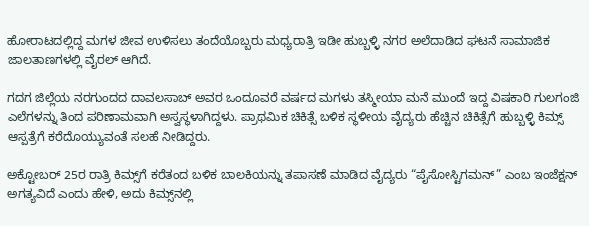ಹೋರಾಟದಲ್ಲಿದ್ದ ಮಗಳ ಜೀವ ಉಳಿಸಲು ತಂದೆಯೊಬ್ಬರು ಮಧ್ಯರಾತ್ರಿ ಇಡೀ ಹುಬ್ಬಳ್ಳಿ ನಗರ ಅಲೆದಾಡಿದ ಘಟನೆ ಸಾಮಾಜಿಕ ಜಾಲತಾಣಗಳಲ್ಲಿ ವೈರಲ್ ಆಗಿದೆ.

ಗದಗ ಜಿಲ್ಲೆಯ ನರಗುಂದದ ದಾವಲಸಾಬ್ ಅವರ ಒಂದೂವರೆ ವರ್ಷದ ಮಗಳು ತಸ್ಮೀಯಾ ಮನೆ ಮುಂದೆ ಇದ್ದ ವಿಷಕಾರಿ ಗುಲಗಂಜಿ ಎಲೆಗಳನ್ನು ತಿಂದ ಪರಿಣಾಮವಾಗಿ ಅಸ್ವಸ್ಥಳಾಗಿದ್ದಳು. ಪ್ರಾಥಮಿಕ ಚಿಕಿತ್ಸೆ ಬಳಿಕ ಸ್ಥಳೀಯ ವೈದ್ಯರು ಹೆಚ್ಚಿನ ಚಿಕಿತ್ಸೆಗೆ ಹುಬ್ಬಳ್ಳಿ ಕಿಮ್ಸ್ ಆಸ್ಪತ್ರೆಗೆ ಕರೆದೊಯ್ಯುವಂತೆ ಸಲಹೆ ನೀಡಿದ್ದರು.

ಅಕ್ಟೋಬರ್ 25ರ ರಾತ್ರಿ ಕಿಮ್ಸ್‌ಗೆ ಕರೆತಂದ ಬಳಿಕ ಬಾಲಕಿಯನ್ನು ತಪಾಸಣೆ ಮಾಡಿದ ವೈದ್ಯರು “ಪೈಸೋಸ್ಟಿಗಮನ್” ಎಂಬ ಇಂಜೆಕ್ಷನ್ ಅಗತ್ಯವಿದೆ ಎಂದು ಹೇಳಿ, ಅದು ಕಿಮ್ಸ್‌ನಲ್ಲಿ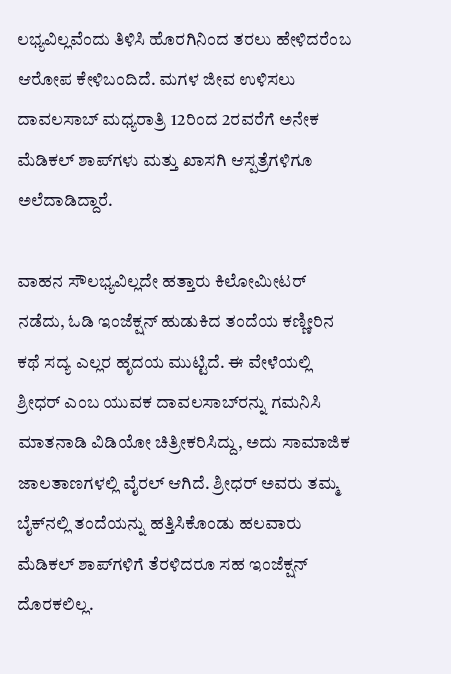ಲಭ್ಯವಿಲ್ಲವೆಂದು ತಿಳಿಸಿ ಹೊರಗಿನಿಂದ ತರಲು ಹೇಳಿದರೆಂಬ ಆರೋಪ ಕೇಳಿಬಂದಿದೆ. ಮಗಳ ಜೀವ ಉಳಿಸಲು ದಾವಲಸಾಬ್ ಮಧ್ಯರಾತ್ರಿ 12ರಿಂದ 2ರವರೆಗೆ ಅನೇಕ ಮೆಡಿಕಲ್ ಶಾಪ್‌ಗಳು ಮತ್ತು ಖಾಸಗಿ ಆಸ್ಪತ್ರೆಗಳಿಗೂ ಅಲೆದಾಡಿದ್ದಾರೆ.

ವಾಹನ ಸೌಲಭ್ಯವಿಲ್ಲದೇ ಹತ್ತಾರು ಕಿಲೋಮೀಟರ್ ನಡೆದು, ಓಡಿ ಇಂಜೆಕ್ಷನ್ ಹುಡುಕಿದ ತಂದೆಯ ಕಣ್ಣೀರಿನ ಕಥೆ ಸದ್ಯ ಎಲ್ಲರ ಹೃದಯ ಮುಟ್ಟಿದೆ. ಈ ವೇಳೆಯಲ್ಲಿ ಶ್ರೀಧರ್ ಎಂಬ ಯುವಕ ದಾವಲಸಾಬ್‌ರನ್ನು ಗಮನಿಸಿ ಮಾತನಾಡಿ ವಿಡಿಯೋ ಚಿತ್ರೀಕರಿಸಿದ್ದು, ಅದು ಸಾಮಾಜಿಕ ಜಾಲತಾಣಗಳಲ್ಲಿ ವೈರಲ್ ಆಗಿದೆ. ಶ್ರೀಧರ್ ಅವರು ತಮ್ಮ ಬೈಕ್‌ನಲ್ಲಿ ತಂದೆಯನ್ನು ಹತ್ತಿಸಿಕೊಂಡು ಹಲವಾರು ಮೆಡಿಕಲ್ ಶಾಪ್‌ಗಳಿಗೆ ತೆರಳಿದರೂ ಸಹ ಇಂಜೆಕ್ಷನ್ ದೊರಕಲಿಲ್ಲ.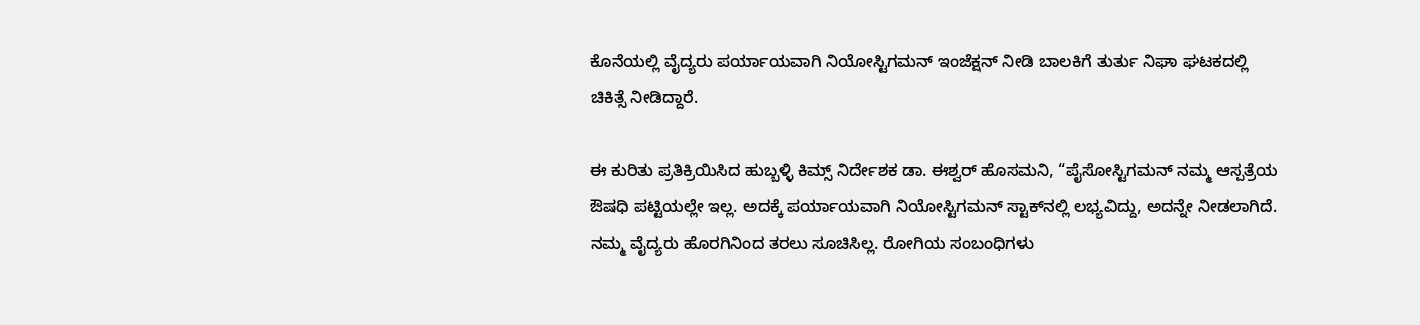ಕೊನೆಯಲ್ಲಿ ವೈದ್ಯರು ಪರ್ಯಾಯವಾಗಿ ನಿಯೋಸ್ಟಿಗಮನ್ ಇಂಜೆಕ್ಷನ್ ನೀಡಿ ಬಾಲಕಿಗೆ ತುರ್ತು ನಿಘಾ ಘಟಕದಲ್ಲಿ ಚಿಕಿತ್ಸೆ ನೀಡಿದ್ದಾರೆ.

ಈ ಕುರಿತು ಪ್ರತಿಕ್ರಿಯಿಸಿದ ಹುಬ್ಬಳ್ಳಿ ಕಿಮ್ಸ್ ನಿರ್ದೇಶಕ ಡಾ. ಈಶ್ವರ್ ಹೊಸಮನಿ, “ಪೈಸೋಸ್ಟಿಗಮನ್ ನಮ್ಮ ಆಸ್ಪತ್ರೆಯ ಔಷಧಿ ಪಟ್ಟಿಯಲ್ಲೇ ಇಲ್ಲ. ಅದಕ್ಕೆ ಪರ್ಯಾಯವಾಗಿ ನಿಯೋಸ್ಟಿಗಮನ್ ಸ್ಟಾಕ್‌ನಲ್ಲಿ ಲಭ್ಯವಿದ್ದು, ಅದನ್ನೇ ನೀಡಲಾಗಿದೆ. ನಮ್ಮ ವೈದ್ಯರು ಹೊರಗಿನಿಂದ ತರಲು ಸೂಚಿಸಿಲ್ಲ. ರೋಗಿಯ ಸಂಬಂಧಿಗಳು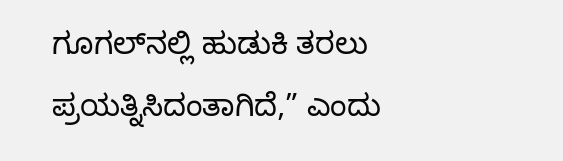ಗೂಗಲ್‌ನಲ್ಲಿ ಹುಡುಕಿ ತರಲು ಪ್ರಯತ್ನಿಸಿದಂತಾಗಿದೆ,” ಎಂದು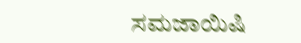ಸಮಜಾಯಿಷಿ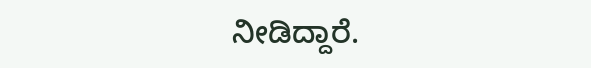ನೀಡಿದ್ದಾರೆ.